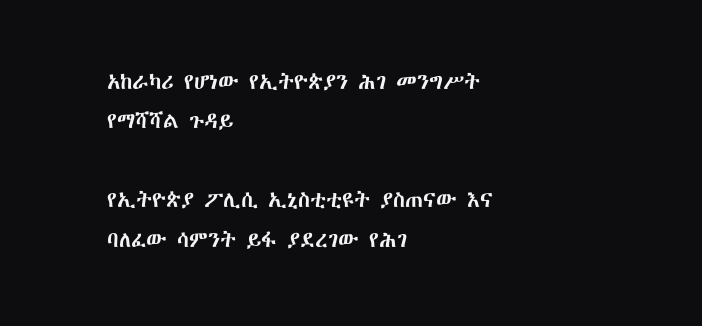አከራካሪ የሆነው የኢትዮጵያን ሕገ መንግሥት የማሻሻል ጉዳይ

የኢትዮጵያ ፖሊሲ ኢኒስቲቲዩት ያስጠናው እና ባለፈው ሳምንት ይፋ ያደረገው የሕገ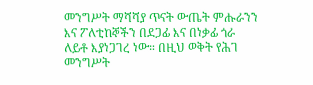መንግሥት ማሻሻያ ጥናት ውጤት ምሑራንን እና ፖለቲከኞችን በደጋፊ እና በነቃፊ ጎራ ለይቶ እያነጋገረ ነው። በዚህ ወቅት የሕገ መንግሥት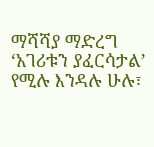ማሻሻያ ማድረግ ‘አገሪቱን ያፈርሳታል’ የሚሉ እንዳሉ ሁሉ፣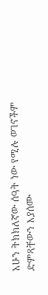አሁን ትክክለኛው ሰዓት ነው የሚሉ ወገኖችም ድምጻቸውን እያሰሙ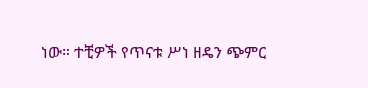ነው። ተቺዎች የጥናቱ ሥነ ዘዴን ጭምር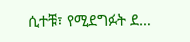ሲተቹ፣ የሚደግፉት ደ…